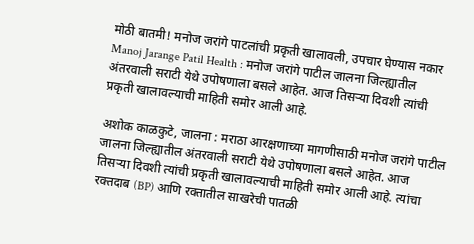मोठी बातमी! मनोज जरांगे पाटलांची प्रकृती खालावली, उपचार घेण्यास नकार
Manoj Jarange Patil Health : मनोज जरांगे पाटील जालना जिल्ह्यातील अंतरवाली सराटी येथे उपोषणाला बसले आहेत. आज तिसऱ्या दिवशी त्यांची प्रकृती खालावल्याची माहिती समोर आली आहे.

अशोक काळकुटे, जालना : मराठा आरक्षणाच्या मागणीसाठी मनोज जरांगे पाटील जालना जिल्ह्यातील अंतरवाली सराटी येथे उपोषणाला बसले आहेत. आज तिसऱ्या दिवशी त्यांची प्रकृती खालावल्याची माहिती समोर आली आहे. त्यांचा रक्तदाब (BP) आणि रक्तातील साखरेची पातळी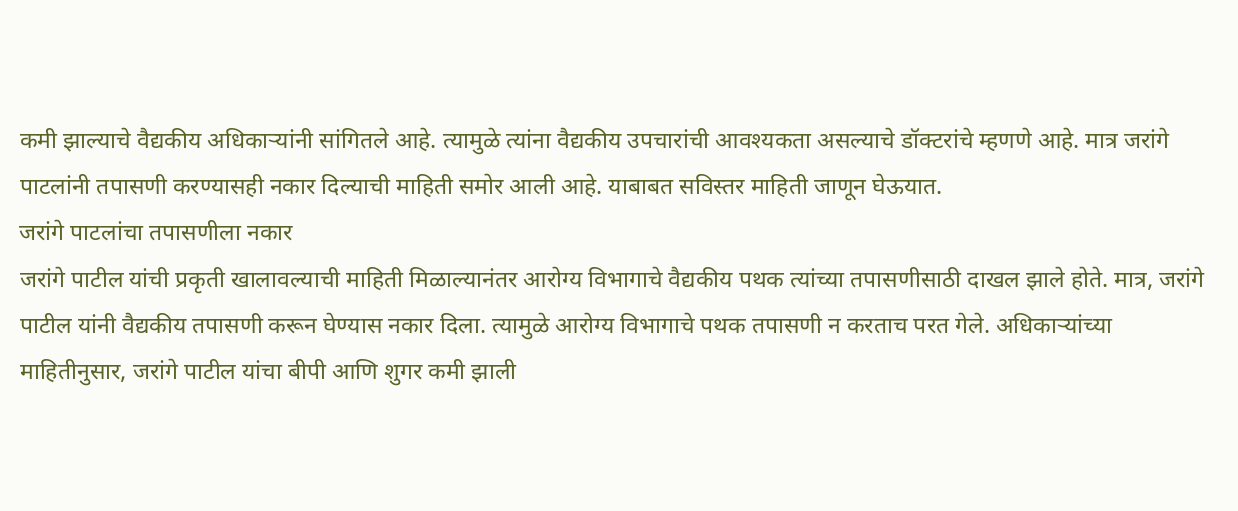कमी झाल्याचे वैद्यकीय अधिकाऱ्यांनी सांगितले आहे. त्यामुळे त्यांना वैद्यकीय उपचारांची आवश्यकता असल्याचे डॉक्टरांचे म्हणणे आहे. मात्र जरांगे पाटलांनी तपासणी करण्यासही नकार दिल्याची माहिती समोर आली आहे. याबाबत सविस्तर माहिती जाणून घेऊयात.
जरांगे पाटलांचा तपासणीला नकार
जरांगे पाटील यांची प्रकृती खालावल्याची माहिती मिळाल्यानंतर आरोग्य विभागाचे वैद्यकीय पथक त्यांच्या तपासणीसाठी दाखल झाले होते. मात्र, जरांगे पाटील यांनी वैद्यकीय तपासणी करून घेण्यास नकार दिला. त्यामुळे आरोग्य विभागाचे पथक तपासणी न करताच परत गेले. अधिकाऱ्यांच्या माहितीनुसार, जरांगे पाटील यांचा बीपी आणि शुगर कमी झाली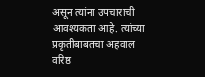असून त्यांना उपचाराची आवश्यकता आहे. त्यांच्या प्रकृतीबाबतचा अहवाल वरिष्ठ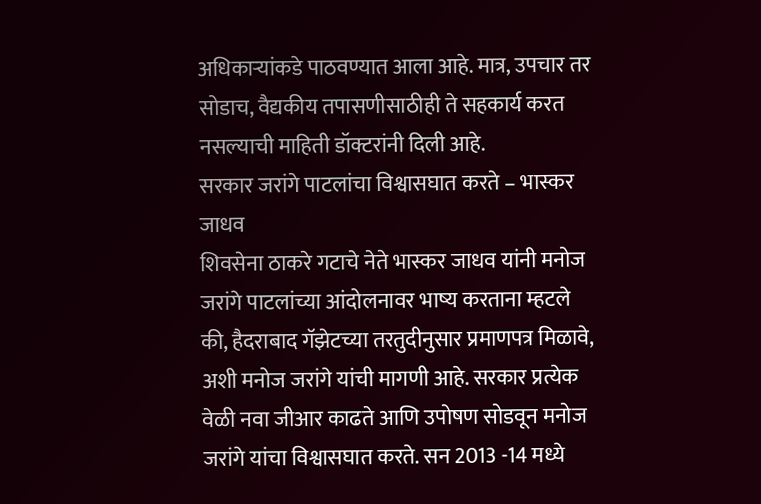अधिकाऱ्यांकडे पाठवण्यात आला आहे. मात्र, उपचार तर सोडाच, वैद्यकीय तपासणीसाठीही ते सहकार्य करत नसल्याची माहिती डॉक्टरांनी दिली आहे.
सरकार जरांगे पाटलांचा विश्वासघात करते – भास्कर जाधव
शिवसेना ठाकरे गटाचे नेते भास्कर जाधव यांनी मनोज जरांगे पाटलांच्या आंदोलनावर भाष्य करताना म्हटले की, हैदराबाद गॅझेटच्या तरतुदीनुसार प्रमाणपत्र मिळावे, अशी मनोज जरांगे यांची मागणी आहे. सरकार प्रत्येक वेळी नवा जीआर काढते आणि उपोषण सोडवून मनोज जरांगे यांचा विश्वासघात करते. सन 2013 -14 मध्ये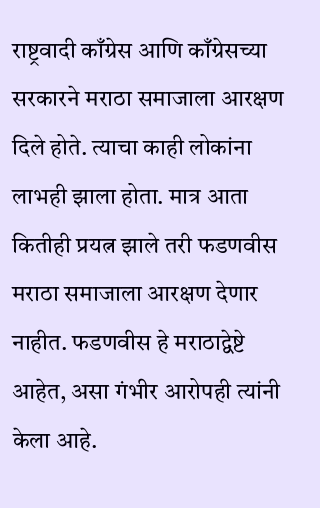राष्ट्रवादी काँग्रेस आणि काँग्रेसच्या सरकारने मराठा समाजाला आरक्षण दिले होते. त्याचा काही लोकांना लाभही झाला होता. मात्र आता कितीही प्रयत्न झाले तरी फडणवीस मराठा समाजाला आरक्षण देणार नाहीत. फडणवीस हे मराठाद्वेष्टे आहेत, असा गंभीर आरोपही त्यांनी केला आहे.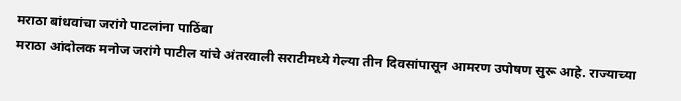मराठा बांधवांचा जरांगे पाटलांना पाठिंबा
मराठा आंदोलक मनोज जरांगे पाटील यांचे अंतरवाली सराटीमध्ये गेल्या तीन दिवसांपासून आमरण उपोषण सुरू आहे. राज्याच्या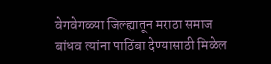वेगवेगळ्या जिल्ह्यातून मराठा समाज बांधव त्यांना पाठिंबा देण्यासाठी मिळेल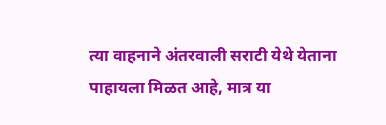त्या वाहनाने अंतरवाली सराटी येथे येताना पाहायला मिळत आहे, मात्र या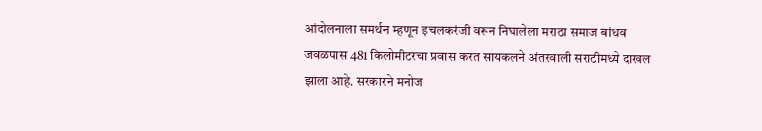आंदोलनाला समर्थन म्हणून इचलकरंजी वरून निघालेला मराठा समाज बांधव जवळपास 481 किलोमीटरचा प्रवास करत सायकलने अंतरवाली सराटीमध्ये दाखल झाला आहे. सरकारने मनोज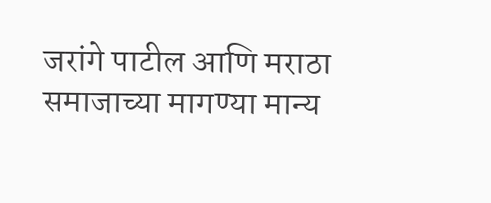जरांगे पाटील आणि मराठा समाजाच्या मागण्या मान्य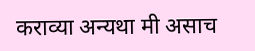कराव्या अन्यथा मी असाच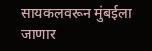सायकलवरून मुंबईला जाणार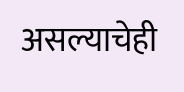असल्याचेही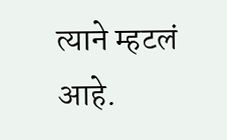त्याने म्हटलं आहे.